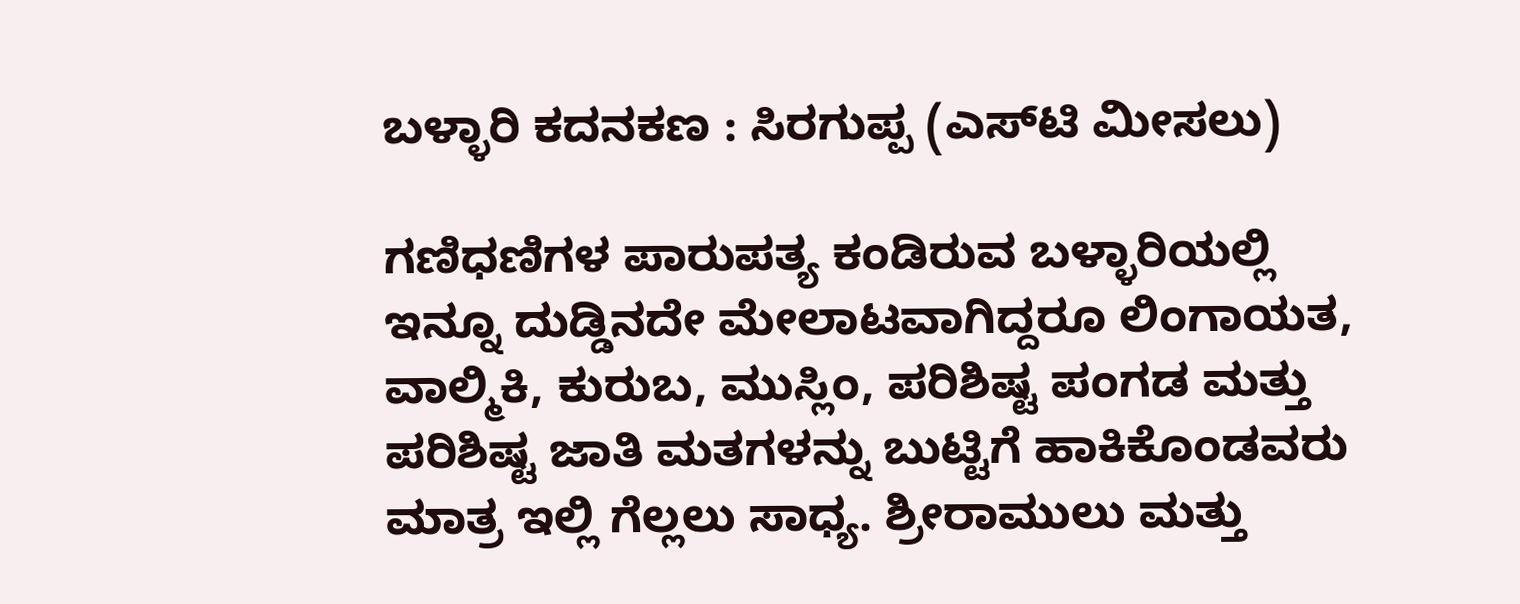ಬಳ್ಳಾರಿ ಕದನಕಣ : ಸಿರಗುಪ್ಪ (ಎಸ್‌ಟಿ ಮೀಸಲು)

ಗಣಿಧಣಿಗಳ ಪಾರುಪತ್ಯ ಕಂಡಿರುವ ಬಳ್ಳಾರಿಯಲ್ಲಿ ಇನ್ನೂ ದುಡ್ಡಿನದೇ ಮೇಲಾಟವಾಗಿದ್ದರೂ ಲಿಂಗಾಯತ, ವಾಲ್ಮಿಕಿ, ಕುರುಬ, ಮುಸ್ಲಿಂ, ಪರಿಶಿಷ್ಟ ಪಂಗಡ ಮತ್ತು ಪರಿಶಿಷ್ಟ ಜಾತಿ ಮತಗಳನ್ನು ಬುಟ್ಟಿಗೆ ಹಾಕಿಕೊಂಡವರು ಮಾತ್ರ ಇಲ್ಲಿ ಗೆಲ್ಲಲು ಸಾಧ್ಯ. ಶ್ರೀರಾಮುಲು ಮತ್ತು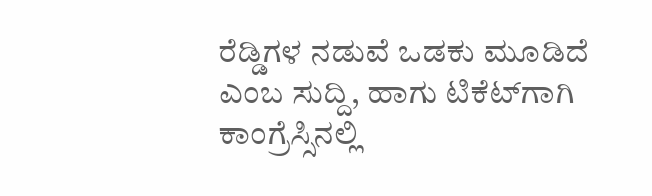ರೆಡ್ಡಿಗಳ ನಡುವೆ ಒಡಕು ಮೂಡಿದೆ ಎಂಬ ಸುದ್ದಿ, ಹಾಗು ಟಿಕೆಟ್‌ಗಾಗಿ ಕಾಂಗ್ರೆಸ್ಸಿನಲ್ಲಿ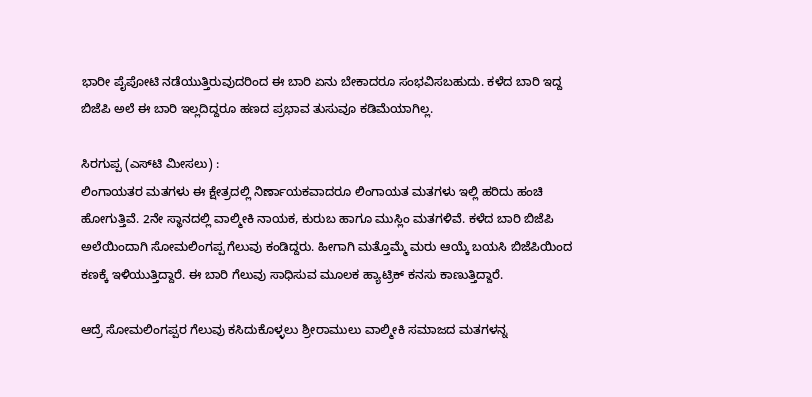ಭಾರೀ ಪೈಪೋಟಿ ನಡೆಯುತ್ತಿರುವುದರಿಂದ ಈ ಬಾರಿ ಏನು ಬೇಕಾದರೂ ಸಂಭವಿಸಬಹುದು. ಕಳೆದ ಬಾರಿ ಇದ್ದ ಬಿಜೆಪಿ ಅಲೆ ಈ ಬಾರಿ ಇಲ್ಲದಿದ್ದರೂ ಹಣದ ಪ್ರಭಾವ ತುಸುವೂ ಕಡಿಮೆಯಾಗಿಲ್ಲ.

ಸಿರಗುಪ್ಪ (ಎಸ್‌ಟಿ ಮೀಸಲು) :
ಲಿಂಗಾಯತರ ಮತಗಳು ಈ ಕ್ಷೇತ್ರದಲ್ಲಿ ನಿರ್ಣಾಯಕವಾದರೂ ಲಿಂಗಾಯತ ಮತಗಳು ಇಲ್ಲಿ ಹರಿದು ಹಂಚಿ ಹೋಗುತ್ತಿವೆ. 2ನೇ ಸ್ಥಾನದಲ್ಲಿ ವಾಲ್ಮೀಕಿ ನಾಯಕ, ಕುರುಬ ಹಾಗೂ ಮುಸ್ಲಿಂ ಮತಗಳಿವೆ. ಕಳೆದ ಬಾರಿ ಬಿಜೆಪಿ ಅಲೆಯಿಂದಾಗಿ ಸೋಮಲಿಂಗಪ್ಪ ಗೆಲುವು ಕಂಡಿದ್ದರು. ಹೀಗಾಗಿ ಮತ್ತೊಮ್ಮೆ ಮರು ಆಯ್ಕೆ ಬಯಸಿ ಬಿಜೆಪಿಯಿಂದ ಕಣಕ್ಕೆ ಇಳಿಯುತ್ತಿದ್ದಾರೆ. ಈ ಬಾರಿ ಗೆಲುವು ಸಾಧಿಸುವ ಮೂಲಕ ಹ್ಯಾಟ್ರಿಕ್ ಕನಸು ಕಾಣುತ್ತಿದ್ದಾರೆ.

ಆದ್ರೆ ಸೋಮಲಿಂಗಪ್ಪರ ಗೆಲುವು ಕಸಿದುಕೊಳ್ಳಲು ಶ್ರೀರಾಮುಲು ವಾಲ್ಮೀಕಿ ಸಮಾಜದ ಮತಗಳನ್ನ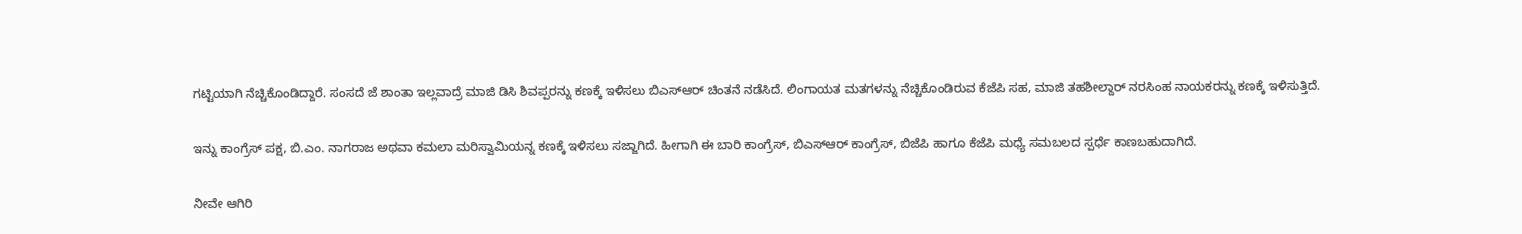ಗಟ್ಟಿಯಾಗಿ ನೆಚ್ಚಿಕೊಂಡಿದ್ದಾರೆ. ಸಂಸದೆ ಜೆ ಶಾಂತಾ ಇಲ್ಲವಾದ್ರೆ ಮಾಜಿ ಡಿಸಿ ಶಿವಪ್ಪರನ್ನು ಕಣಕ್ಕೆ ಇಳಿಸಲು ಬಿಎಸ್‌ಆರ್ ಚಿಂತನೆ ನಡೆಸಿದೆ. ಲಿಂಗಾಯತ ಮತಗಳನ್ನು ನೆಚ್ಚಿಕೊಂಡಿರುವ ಕೆಜೆಪಿ ಸಹ, ಮಾಜಿ ತಹಶೀಲ್ದಾರ್ ನರಸಿಂಹ ನಾಯಕರನ್ನು ಕಣಕ್ಕೆ ಇಳಿಸುತ್ತಿದೆ.

ಇನ್ನು ಕಾಂಗ್ರೆಸ್ ಪಕ್ಷ, ಬಿ.ಎಂ. ನಾಗರಾಜ ಅಥವಾ ಕಮಲಾ ಮರಿಸ್ವಾಮಿಯನ್ನ ಕಣಕ್ಕೆ ಇಳಿಸಲು ಸಜ್ಜಾಗಿದೆ. ಹೀಗಾಗಿ ಈ ಬಾರಿ ಕಾಂಗ್ರೆಸ್, ಬಿಎಸ್‌ಆರ್ ಕಾಂಗ್ರೆಸ್, ಬಿಜೆಪಿ ಹಾಗೂ ಕೆಜೆಪಿ ಮಧ್ಯೆ ಸಮಬಲದ ಸ್ಪರ್ಧೆ ಕಾಣಬಹುದಾಗಿದೆ.

ನೀವೇ ಆಗಿರಿ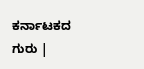ಕರ್ನಾಟಕದ ಗುರು |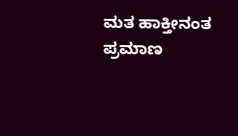ಮತ ಹಾಕ್ತೀನಂತ ಪ್ರಮಾಣ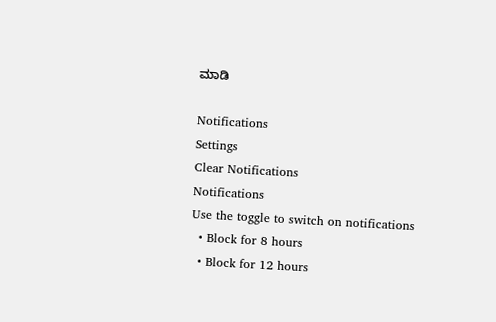ಮಾಡಿ

Notifications
Settings
Clear Notifications
Notifications
Use the toggle to switch on notifications
  • Block for 8 hours
  • Block for 12 hours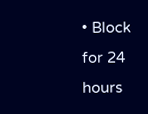• Block for 24 hours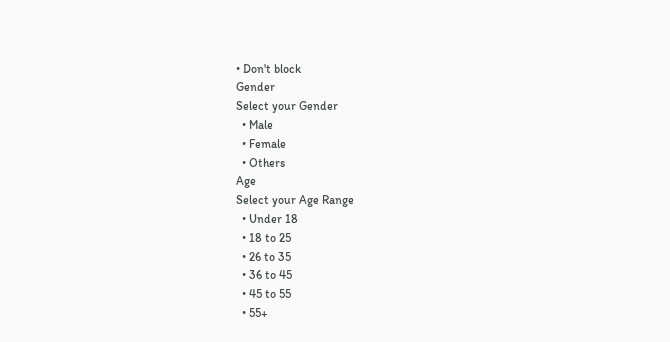• Don't block
Gender
Select your Gender
  • Male
  • Female
  • Others
Age
Select your Age Range
  • Under 18
  • 18 to 25
  • 26 to 35
  • 36 to 45
  • 45 to 55
  • 55+